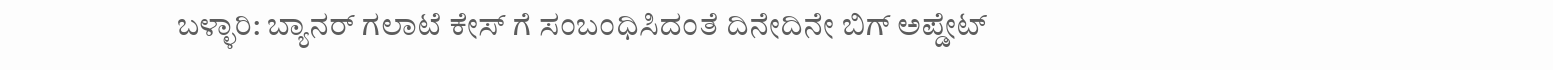ಬಳ್ಳಾರಿ: ಬ್ಯಾನರ್ ಗಲಾಟೆ ಕೇಸ್ ಗೆ ಸಂಬಂಧಿಸಿದಂತೆ ದಿನೇದಿನೇ ಬಿಗ್ ಅಪ್ಡೇಟ್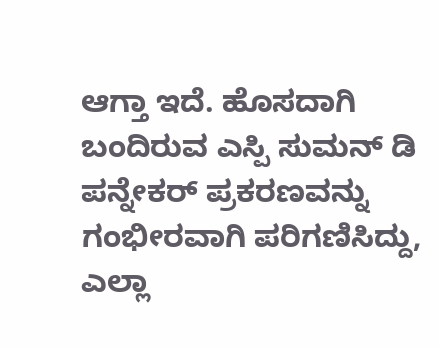ಆಗ್ತಾ ಇದೆ. ಹೊಸದಾಗಿ ಬಂದಿರುವ ಎಸ್ಪಿ ಸುಮನ್ ಡಿ ಪನ್ನೇಕರ್ ಪ್ರಕರಣವನ್ನು ಗಂಭೀರವಾಗಿ ಪರಿಗಣಿಸಿದ್ದು, ಎಲ್ಲಾ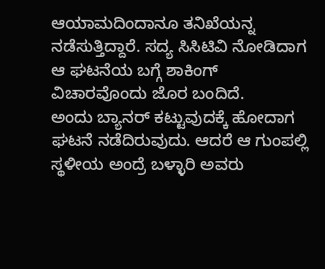ಆಯಾಮದಿಂದಾನೂ ತನಿಖೆಯನ್ನ ನಡೆಸುತ್ತಿದ್ದಾರೆ. ಸದ್ಯ ಸಿಸಿಟಿವಿ ನೋಡಿದಾಗ ಆ ಘಟನೆಯ ಬಗ್ಗೆ ಶಾಕಿಂಗ್ ವಿಚಾರವೊಂದು ಜೊರ ಬಂದಿದೆ.
ಅಂದು ಬ್ಯಾನರ್ ಕಟ್ಟುವುದಕ್ಕೆ ಹೋದಾಗ ಘಟನೆ ನಡೆದಿರುವುದು. ಆದರೆ ಆ ಗುಂಪಲ್ಲಿ ಸ್ಥಳೀಯ ಅಂದ್ರೆ ಬಳ್ಳಾರಿ ಅವರು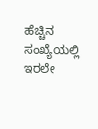ಹೆಚ್ಚಿನ ಸಂಖ್ಯೆಯಲ್ಲಿ ಇರಲೇ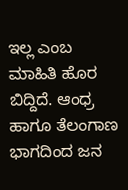ಇಲ್ಲ ಎಂಬ ಮಾಹಿತಿ ಹೊರ ಬಿದ್ದಿದೆ. ಆಂಧ್ರ ಹಾಗೂ ತೆಲಂಗಾಣ ಭಾಗದಿಂದ ಜನ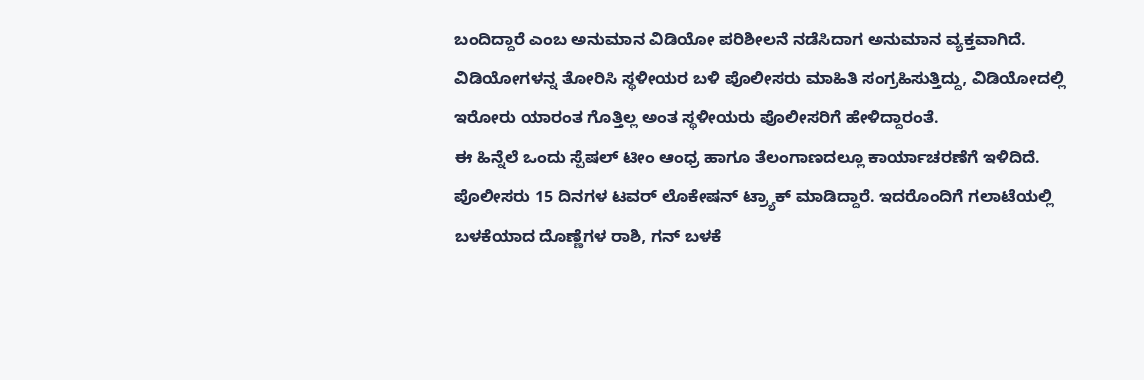ಬಂದಿದ್ದಾರೆ ಎಂಬ ಅನುಮಾನ ವಿಡಿಯೋ ಪರಿಶೀಲನೆ ನಡೆಸಿದಾಗ ಅನುಮಾನ ವ್ಯಕ್ತವಾಗಿದೆ. ವಿಡಿಯೋಗಳನ್ನ ತೋರಿಸಿ ಸ್ಥಳೀಯರ ಬಳಿ ಪೊಲೀಸರು ಮಾಹಿತಿ ಸಂಗ್ರಹಿಸುತ್ತಿದ್ದು, ವಿಡಿಯೋದಲ್ಲಿ ಇರೋರು ಯಾರಂತ ಗೊತ್ತಿಲ್ಲ ಅಂತ ಸ್ಥಳೀಯರು ಪೊಲೀಸರಿಗೆ ಹೇಳಿದ್ದಾರಂತೆ.
ಈ ಹಿನ್ನೆಲೆ ಒಂದು ಸ್ಪೆಷಲ್ ಟೀಂ ಆಂಧ್ರ ಹಾಗೂ ತೆಲಂಗಾಣದಲ್ಲೂ ಕಾರ್ಯಾಚರಣೆಗೆ ಇಳಿದಿದೆ. ಪೊಲೀಸರು 15 ದಿನಗಳ ಟವರ್ ಲೊಕೇಷನ್ ಟ್ರ್ಯಾಕ್ ಮಾಡಿದ್ದಾರೆ. ಇದರೊಂದಿಗೆ ಗಲಾಟೆಯಲ್ಲಿ ಬಳಕೆಯಾದ ದೊಣ್ಣೆಗಳ ರಾಶಿ, ಗನ್ ಬಳಕೆ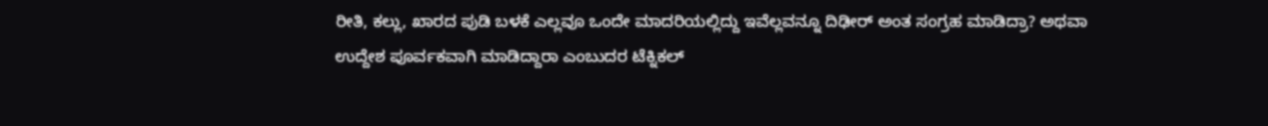ರೀತಿ, ಕಲ್ಲು, ಖಾರದ ಪುಡಿ ಬಳಕೆ ಎಲ್ಲವೂ ಒಂದೇ ಮಾದರಿಯಲ್ಲಿದ್ದು ಇವೆಲ್ಲವನ್ನೂ ದಿಢೀರ್ ಅಂತ ಸಂಗ್ರಹ ಮಾಡಿದ್ರಾ? ಅಥವಾ ಉದ್ದೇಶ ಪೂರ್ವಕವಾಗಿ ಮಾಡಿದ್ದಾರಾ ಎಂಬುದರ ಟೆಕ್ನಿಕಲ್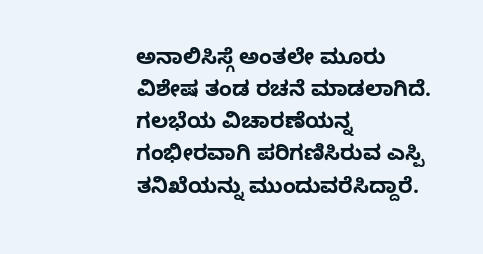ಅನಾಲಿಸಿಸ್ಗೆ ಅಂತಲೇ ಮೂರು ವಿಶೇಷ ತಂಡ ರಚನೆ ಮಾಡಲಾಗಿದೆ. ಗಲಭೆಯ ವಿಚಾರಣೆಯನ್ನ ಗಂಭೀರವಾಗಿ ಪರಿಗಣಿಸಿರುವ ಎಸ್ಪಿ ತನಿಖೆಯನ್ನು ಮುಂದುವರೆಸಿದ್ದಾರೆ.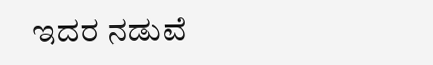ಇದರ ನಡುವೆ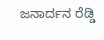ಜನಾರ್ದನ ರೆಡ್ಡಿ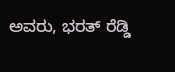ಅವರು, ಭರತ್ ರೆಡ್ಡಿ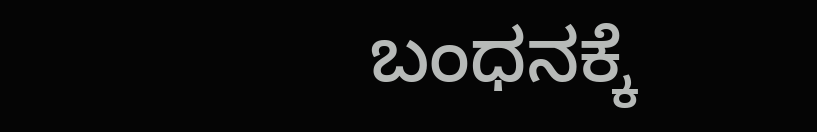ಬಂಧನಕ್ಕೆ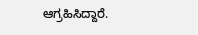ಆಗ್ರಹಿಸಿದ್ದಾರೆ.